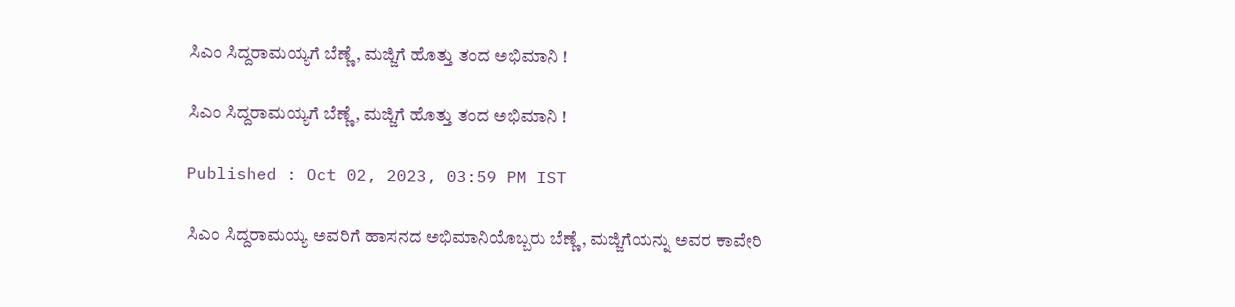ಸಿಎಂ ಸಿದ್ದರಾಮಯ್ಯಗೆ ಬೆಣ್ಣೆ, ಮಜ್ಜಿಗೆ ಹೊತ್ತು ತಂದ ಅಭಿಮಾನಿ !

ಸಿಎಂ ಸಿದ್ದರಾಮಯ್ಯಗೆ ಬೆಣ್ಣೆ, ಮಜ್ಜಿಗೆ ಹೊತ್ತು ತಂದ ಅಭಿಮಾನಿ !

Published : Oct 02, 2023, 03:59 PM IST

ಸಿಎಂ ಸಿದ್ದರಾಮಯ್ಯ ಅವರಿಗೆ ಹಾಸನದ ಅಭಿಮಾನಿಯೊಬ್ಬರು ಬೆಣ್ಣೆ, ಮಜ್ಜಿಗೆಯನ್ನು ಅವರ ಕಾವೇರಿ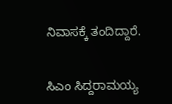ನಿವಾಸಕ್ಕೆ ತಂದಿದ್ದಾರೆ.


ಸಿಎಂ ಸಿದ್ದರಾಮಯ್ಯ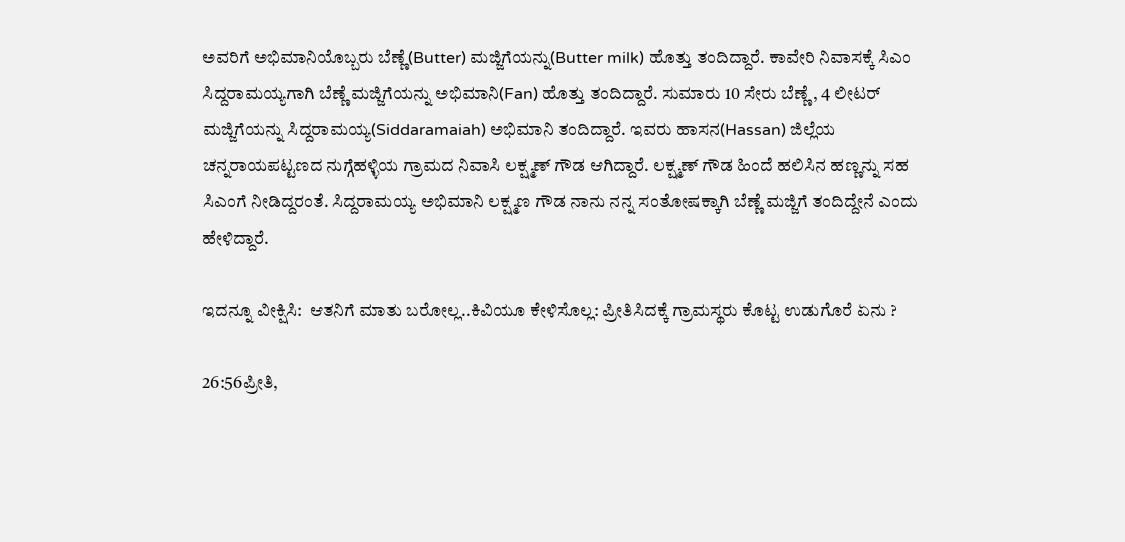ಅವರಿಗೆ ಅಭಿಮಾನಿಯೊಬ್ಬರು ಬೆಣ್ಣೆ(Butter) ಮಜ್ಜಿಗೆಯನ್ನು(Butter milk) ಹೊತ್ತು ತಂದಿದ್ದಾರೆ. ಕಾವೇರಿ ನಿವಾಸಕ್ಕೆ ಸಿಎಂ‌ ಸಿದ್ದರಾಮಯ್ಯಗಾಗಿ ಬೆಣ್ಣೆ ಮಜ್ಜಿಗೆಯನ್ನು ಅಭಿಮಾನಿ(Fan) ಹೊತ್ತು ತಂದಿದ್ದಾರೆ. ಸುಮಾರು 10 ಸೇರು ಬೆಣ್ಣೆ, 4 ಲೀಟರ್ ಮಜ್ಜಿಗೆಯನ್ನು ಸಿದ್ದರಾಮಯ್ಯ(Siddaramaiah) ಅಭಿಮಾನಿ ತಂದಿದ್ದಾರೆ. ಇವರು ಹಾಸನ(Hassan) ಜಿಲ್ಲೆಯ ಚನ್ನರಾಯಪಟ್ಟಣದ ನುಗ್ಗೆಹಳ್ಳಿಯ ಗ್ರಾಮದ ನಿವಾಸಿ ಲಕ್ಷ್ಮಣ್ ಗೌಡ ಆಗಿದ್ದಾರೆ. ಲಕ್ಷ್ಮಣ್ ಗೌಡ ಹಿಂದೆ ಹಲಿಸಿನ ಹಣ್ಣನ್ನು ಸಹ ಸಿಎಂಗೆ ನೀಡಿದ್ದರಂತೆ‌. ಸಿದ್ದರಾಮಯ್ಯ ಅಭಿಮಾನಿ ಲಕ್ಷ್ಮಣ ಗೌಡ ನಾನು ನನ್ನ ಸಂತೋಷಕ್ಕಾಗಿ ಬೆಣ್ಣೆ ಮಜ್ಜಿಗೆ ತಂದಿದ್ದೇನೆ ಎಂದು ಹೇಳಿದ್ದಾರೆ.

ಇದನ್ನೂ ವೀಕ್ಷಿಸಿ:  ಆತನಿಗೆ ಮಾತು ಬರೋಲ್ಲ..ಕಿವಿಯೂ ಕೇಳಿಸೊಲ್ಲ: ಪ್ರೀತಿಸಿದಕ್ಕೆ ಗ್ರಾಮಸ್ಥರು ಕೊಟ್ಟ ಉಡುಗೊರೆ ಏನು ?

26:56ಪ್ರೀತಿ,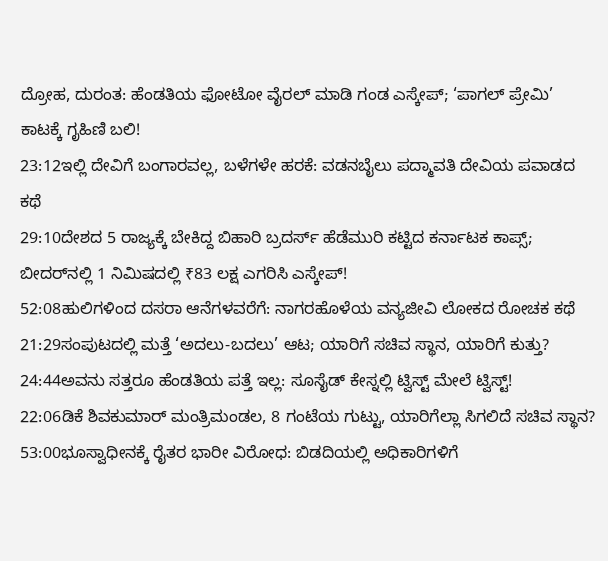ದ್ರೋಹ, ದುರಂತ: ಹೆಂಡತಿಯ ಫೋಟೋ ವೈರಲ್ ಮಾಡಿ ಗಂಡ ಎಸ್ಕೇಪ್; ‘ಪಾಗಲ್ ಪ್ರೇಮಿ’ ಕಾಟಕ್ಕೆ ಗೃಹಿಣಿ ಬಲಿ!
23:12ಇಲ್ಲಿ ದೇವಿಗೆ ಬಂಗಾರವಲ್ಲ, ಬಳೆಗಳೇ ಹರಕೆ: ವಡನಬೈಲು ಪದ್ಮಾವತಿ ದೇವಿಯ ಪವಾಡದ ಕಥೆ
29:10ದೇಶದ 5 ರಾಜ್ಯಕ್ಕೆ ಬೇಕಿದ್ದ ಬಿಹಾರಿ ಬ್ರದರ್ಸ್ ಹೆಡೆಮುರಿ ಕಟ್ಟಿದ ಕರ್ನಾಟಕ ಕಾಪ್ಸ್; ಬೀದರ್‌ನಲ್ಲಿ 1 ನಿಮಿಷದಲ್ಲಿ ₹83 ಲಕ್ಷ ಎಗರಿಸಿ ಎಸ್ಕೇಪ್!
52:08ಹುಲಿಗಳಿಂದ ದಸರಾ ಆನೆಗಳವರೆಗೆ: ನಾಗರಹೊಳೆಯ ವನ್ಯಜೀವಿ ಲೋಕದ ರೋಚಕ ಕಥೆ
21:29ಸಂಪುಟದಲ್ಲಿ ಮತ್ತೆ ‘ಅದಲು-ಬದಲು’ ಆಟ; ಯಾರಿಗೆ ಸಚಿವ ಸ್ಥಾನ, ಯಾರಿಗೆ ಕುತ್ತು?
24:44ಅವನು ಸತ್ತರೂ ಹೆಂಡತಿಯ ಪತ್ತೆ ಇಲ್ಲ: ಸೂಸೈಡ್ ಕೇಸ್ನಲ್ಲಿ ಟ್ವಿಸ್ಟ್ ಮೇಲೆ ಟ್ವಿಸ್ಟ್!
22:06ಡಿಕೆ ಶಿವಕುಮಾರ್ ಮಂತ್ರಿಮಂಡಲ, 8 ಗಂಟೆಯ ಗುಟ್ಟು, ಯಾರಿಗೆಲ್ಲಾ ಸಿಗಲಿದೆ ಸಚಿವ ಸ್ಥಾನ?
53:00ಭೂಸ್ವಾಧೀನಕ್ಕೆ ರೈತರ ಭಾರೀ ವಿರೋಧ: ಬಿಡದಿಯಲ್ಲಿ ಅಧಿಕಾರಿಗಳಿಗೆ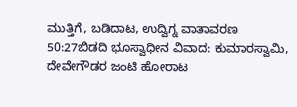ಮುತ್ತಿಗೆ, ಬಡಿದಾಟ, ಉದ್ವಿಗ್ನ ವಾತಾವರಣ
50:27ಬಿಡದಿ ಭೂಸ್ವಾಧೀನ ವಿವಾದ: ಕುಮಾರಸ್ವಾಮಿ, ದೇವೇಗೌಡರ ಜಂಟಿ ಹೋರಾಟ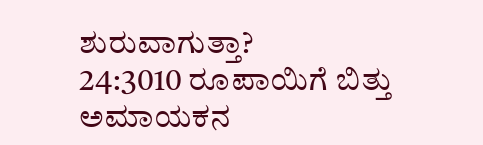ಶುರುವಾಗುತ್ತಾ?
24:3010 ರೂಪಾಯಿಗೆ ಬಿತ್ತು ಅಮಾಯಕನ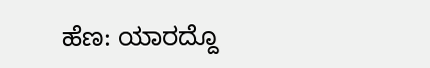ಹೆಣ: ಯಾರದ್ದೊ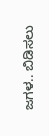ಜಗಳ.. ಬಿಡಿಸಲು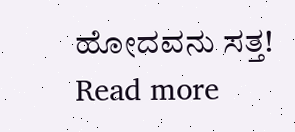ಹೋದವನು ಸತ್ತ!
Read more